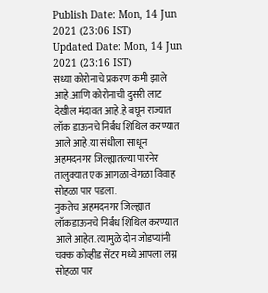Publish Date: Mon, 14 Jun 2021 (23:06 IST)
Updated Date: Mon, 14 Jun 2021 (23:16 IST)
सध्या कोरोनाचे प्रकरण कमी झाले आहे.आणि कोरोनाची दुसरी लाट देखील मंदावत आहे.हे बघून राज्यात लॉक डाऊनचे निर्बंध शिथिल करण्यात आले आहे.या संधीला साधून अहमदनगर जिल्ह्यातल्या पारनेर तालुक्यात एक आगळा-वेगळा विवाह सोहळा पार पडला.
नुकतेच अहमदनगर जिल्ह्यात लॉकडाऊनचे निर्बंध शिथिल करण्यात आले आहेत. त्यामुळे दोन जोडप्यांनी चक्क कोव्हीड सेंटर मध्ये आपला लग्न सोहळा पार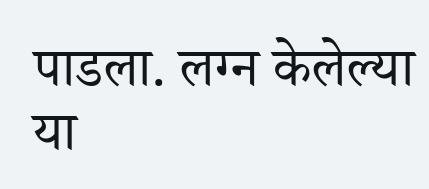पाडला. लग्न केलेल्या या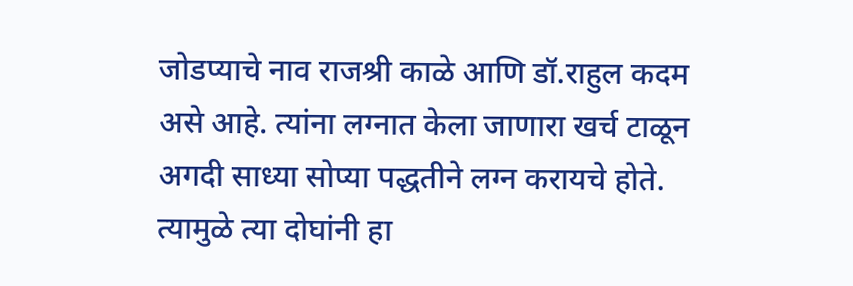जोडप्याचे नाव राजश्री काळे आणि डॉ.राहुल कदम असे आहे. त्यांना लग्नात केला जाणारा खर्च टाळून अगदी साध्या सोप्या पद्धतीने लग्न करायचे होते. त्यामुळे त्या दोघांनी हा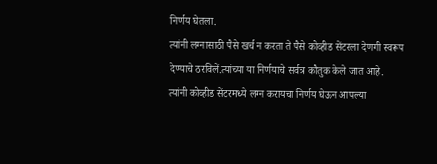निर्णय घेतला.
त्यांनी लग्नासाठी पैसे खर्च न करता ते पैसे कोव्हीड सेंटरला देणगी स्वरूप देण्याचे ठरविलें.त्यांच्या या निर्णयाचे सर्वत्र कौतुक केले जात आहे.
त्यांनी कोव्हीड सेंटरमध्ये लग्न करायचा निर्णय घेऊन आपल्या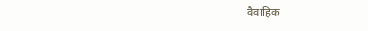वैवाहिक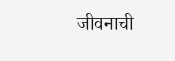जीवनाची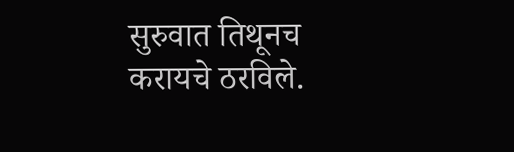सुरुवात तिथूनच करायचे ठरविले.